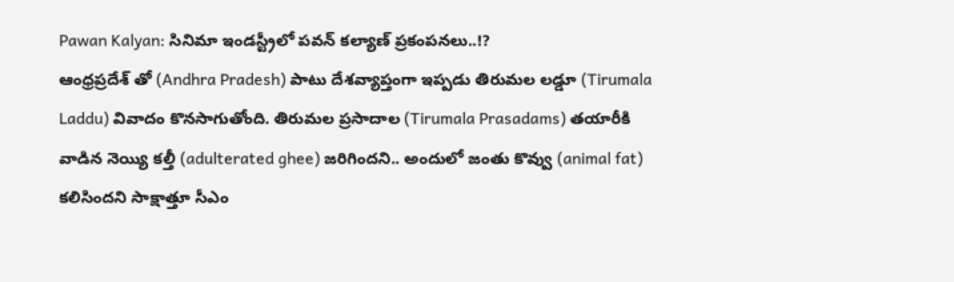Pawan Kalyan: సినిమా ఇండస్ట్రీలో పవన్ కల్యాణ్ ప్రకంపనలు..!?
ఆంధ్రప్రదేశ్ తో (Andhra Pradesh) పాటు దేశవ్యాప్తంగా ఇప్పడు తిరుమల లడ్డూ (Tirumala Laddu) వివాదం కొనసాగుతోంది. తిరుమల ప్రసాదాల (Tirumala Prasadams) తయారీకి వాడిన నెయ్యి కల్తీ (adulterated ghee) జరిగిందని.. అందులో జంతు కొవ్వు (animal fat) కలిసిందని సాక్షాత్తూ సీఎం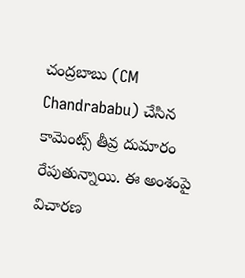చంద్రబాబు (CM Chandrababu) చేసిన కామెంట్స్ తీవ్ర దుమారం రేపుతున్నాయి. ఈ అంశంపై విచారణ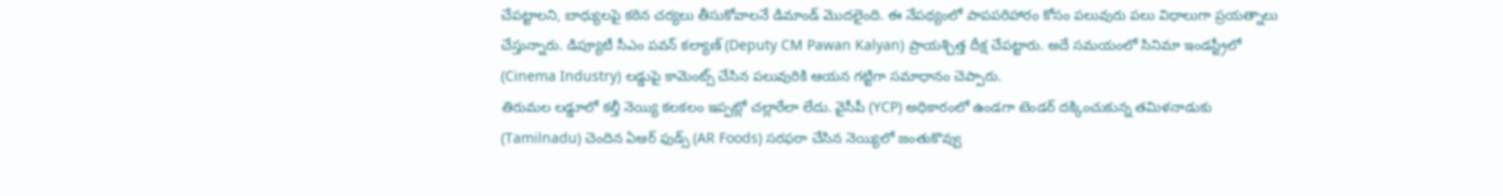చేపట్టాలని, బాధ్యులపై కఠిన చర్యలు తీసుకోవాలనే డిమాండ్ మొదలైంది. ఈ నేపథ్యంలో పాపపరిహారం కోసం పలువురు పలు విధాలుగా ప్రయత్నాలు చేస్తున్నారు. డిప్యూటీ సీఎం పవన్ కల్యాణ్ (Deputy CM Pawan Kalyan) ప్రాయశ్చిత్త దీక్ష చేపట్టారు. అదే సమయంలో సినిమా ఇండస్ట్రీలో (Cinema Industry) లడ్డుపై కామెంట్స్ చేసిన పలువురికి ఆయన గట్టిగా సమాధానం చెప్పారు.
తిరుమల లడ్డూలో కల్తీ నెయ్యి కలకలం ఇప్పట్లో చల్లారేలా లేదు. వైసీపీ (YCP) అధికారంలో ఉండగా టెండర్ దక్కించుకున్న తమిళనాడుకు (Tamilnadu) చెందిన ఏఆర్ ఫుడ్స్ (AR Foods) సరఫరా చేసిన నెయ్యిలో జంతుకొవ్వు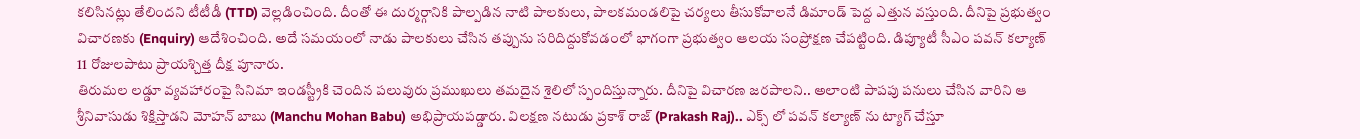కలిసినట్లు తేలిందని టీటీడీ (TTD) వెల్లడించింది. దీంతో ఈ దుర్మర్గానికి పాల్పడిన నాటి పాలకులు, పాలకమండలిపై చర్యలు తీసుకోవాలనే డిమాండ్ పెద్ద ఎత్తున వస్తుంది. దీనిపై ప్రభుత్వం విచారణకు (Enquiry) ఆదేశించింది. అదే సమయంలో నాడు పాలకులు చేసిన తప్పును సరిదిద్దుకోవడంలో భాగంగా ప్రభుత్వం ఆలయ సంప్రోక్షణ చేపట్టింది. డిప్యూటీ సీఎం పవన్ కల్యాణ్ 11 రోజులపాటు ప్రాయశ్చిత్త దీక్ష పూనారు.
తిరుమల లడ్డూ వ్యవహారంపై సినిమా ఇండస్ట్రీకి చెందిన పలువురు ప్రముఖులు తమదైన శైలిలో స్పందిస్తున్నారు. దీనిపై విచారణ జరపాలని.. అలాంటి పాపపు పనులు చేసిన వారిని ఆ శ్రీనివాసుడు శిక్షిస్తాడని మోహన్ బాబు (Manchu Mohan Babu) అభిప్రాయపడ్డారు. విలక్షణ నటుడు ప్రకాశ్ రాజ్ (Prakash Raj).. ఎక్స్ లో పవన్ కల్యాణ్ ను ట్యాగ్ చేస్తూ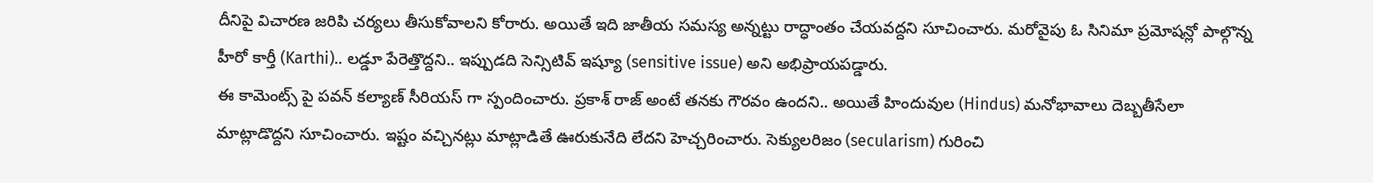దీనిపై విచారణ జరిపి చర్యలు తీసుకోవాలని కోరారు. అయితే ఇది జాతీయ సమస్య అన్నట్టు రాద్ధాంతం చేయవద్దని సూచించారు. మరోవైపు ఓ సినిమా ప్రమోషన్లో పాల్గొన్న హీరో కార్తీ (Karthi).. లడ్డూ పేరెత్తొద్దని.. ఇప్పుడది సెన్సిటివ్ ఇష్యూ (sensitive issue) అని అభిప్రాయపడ్డారు.
ఈ కామెంట్స్ పై పవన్ కల్యాణ్ సీరియస్ గా స్పందించారు. ప్రకాశ్ రాజ్ అంటే తనకు గౌరవం ఉందని.. అయితే హిందువుల (Hindus) మనోభావాలు దెబ్బతీసేలా మాట్లాడొద్దని సూచించారు. ఇష్టం వచ్చినట్లు మాట్లాడితే ఊరుకునేది లేదని హెచ్చరించారు. సెక్యులరిజం (secularism) గురించి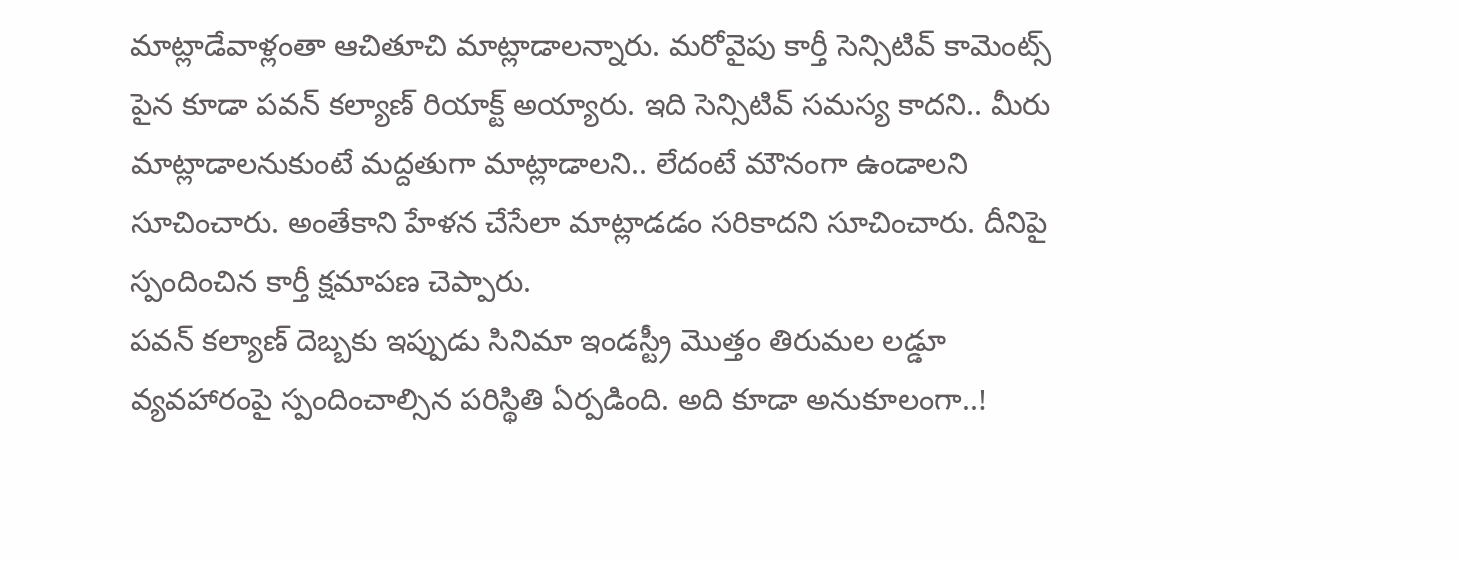మాట్లాడేవాళ్లంతా ఆచితూచి మాట్లాడాలన్నారు. మరోవైపు కార్తీ సెన్సిటివ్ కామెంట్స్ పైన కూడా పవన్ కల్యాణ్ రియాక్ట్ అయ్యారు. ఇది సెన్సిటివ్ సమస్య కాదని.. మీరు మాట్లాడాలనుకుంటే మద్దతుగా మాట్లాడాలని.. లేదంటే మౌనంగా ఉండాలని సూచించారు. అంతేకాని హేళన చేసేలా మాట్లాడడం సరికాదని సూచించారు. దీనిపై స్పందించిన కార్తీ క్షమాపణ చెప్పారు.
పవన్ కల్యాణ్ దెబ్బకు ఇప్పుడు సినిమా ఇండస్ట్రీ మొత్తం తిరుమల లడ్డూ వ్యవహారంపై స్పందించాల్సిన పరిస్థితి ఏర్పడింది. అది కూడా అనుకూలంగా..!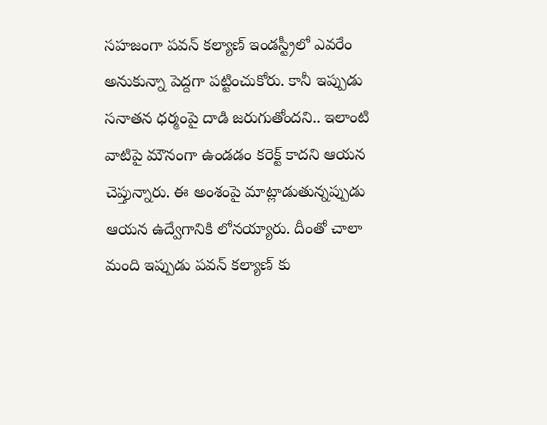సహజంగా పవన్ కల్యాణ్ ఇండస్ట్రీలో ఎవరేం అనుకున్నా పెద్దగా పట్టించుకోరు. కానీ ఇప్పుడు సనాతన ధర్మంపై దాడి జరుగుతోందని.. ఇలాంటి వాటిపై మౌనంగా ఉండడం కరెక్ట్ కాదని ఆయన చెప్తున్నారు. ఈ అంశంపై మాట్లాడుతున్నప్పుడు ఆయన ఉద్వేగానికి లోనయ్యారు. దీంతో చాలా మంది ఇప్పుడు పవన్ కల్యాణ్ కు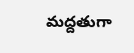మద్దతుగా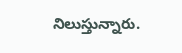నిలుస్తున్నారు.